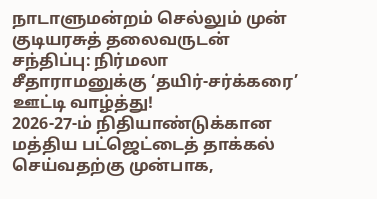நாடாளுமன்றம் செல்லும் முன் குடியரசுத் தலைவருடன் சந்திப்பு: நிர்மலா சீதாராமனுக்கு ‘தயிர்-சர்க்கரை’ ஊட்டி வாழ்த்து!
2026-27-ம் நிதியாண்டுக்கான மத்திய பட்ஜெட்டைத் தாக்கல் செய்வதற்கு முன்பாக,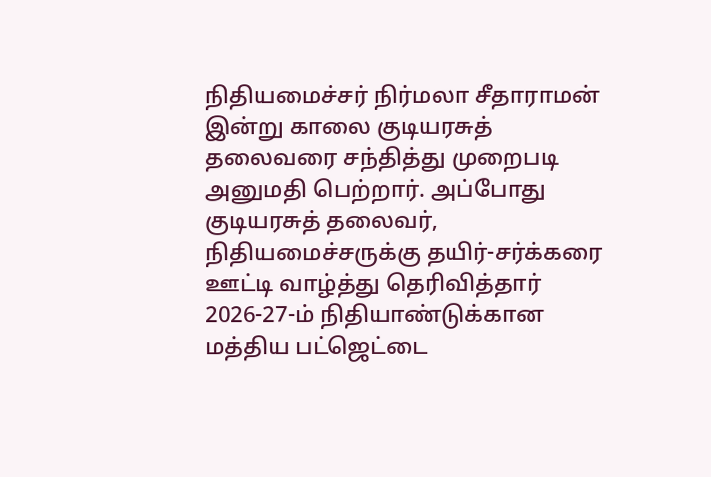நிதியமைச்சர் நிர்மலா சீதாராமன் இன்று காலை குடியரசுத் தலைவரை சந்தித்து முறைபடி அனுமதி பெற்றார். அப்போது குடியரசுத் தலைவர், நிதியமைச்சருக்கு தயிர்-சர்க்கரை ஊட்டி வாழ்த்து தெரிவித்தார்
2026-27-ம் நிதியாண்டுக்கான மத்திய பட்ஜெட்டை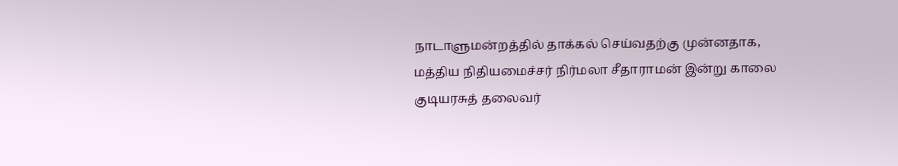நாடாளுமன்றத்தில் தாக்கல் செய்வதற்கு முன்னதாக, மத்திய நிதியமைச்சர் நிர்மலா சீதாராமன் இன்று காலை குடியரசுத் தலைவர்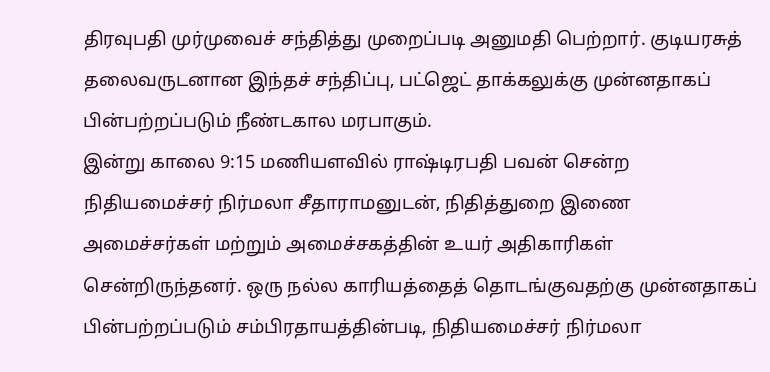திரவுபதி முர்முவைச் சந்தித்து முறைப்படி அனுமதி பெற்றார். குடியரசுத் தலைவருடனான இந்தச் சந்திப்பு, பட்ஜெட் தாக்கலுக்கு முன்னதாகப் பின்பற்றப்படும் நீண்டகால மரபாகும்.
இன்று காலை 9:15 மணியளவில் ராஷ்டிரபதி பவன் சென்ற நிதியமைச்சர் நிர்மலா சீதாராமனுடன், நிதித்துறை இணை அமைச்சர்கள் மற்றும் அமைச்சகத்தின் உயர் அதிகாரிகள் சென்றிருந்தனர். ஒரு நல்ல காரியத்தைத் தொடங்குவதற்கு முன்னதாகப் பின்பற்றப்படும் சம்பிரதாயத்தின்படி, நிதியமைச்சர் நிர்மலா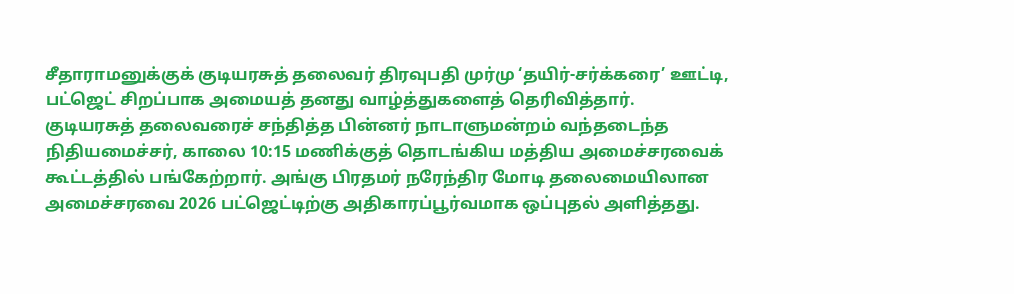சீதாராமனுக்குக் குடியரசுத் தலைவர் திரவுபதி முர்மு ‘தயிர்-சர்க்கரை’ ஊட்டி, பட்ஜெட் சிறப்பாக அமையத் தனது வாழ்த்துகளைத் தெரிவித்தார்.
குடியரசுத் தலைவரைச் சந்தித்த பின்னர் நாடாளுமன்றம் வந்தடைந்த நிதியமைச்சர், காலை 10:15 மணிக்குத் தொடங்கிய மத்திய அமைச்சரவைக் கூட்டத்தில் பங்கேற்றார். அங்கு பிரதமர் நரேந்திர மோடி தலைமையிலான அமைச்சரவை 2026 பட்ஜெட்டிற்கு அதிகாரப்பூர்வமாக ஒப்புதல் அளித்தது.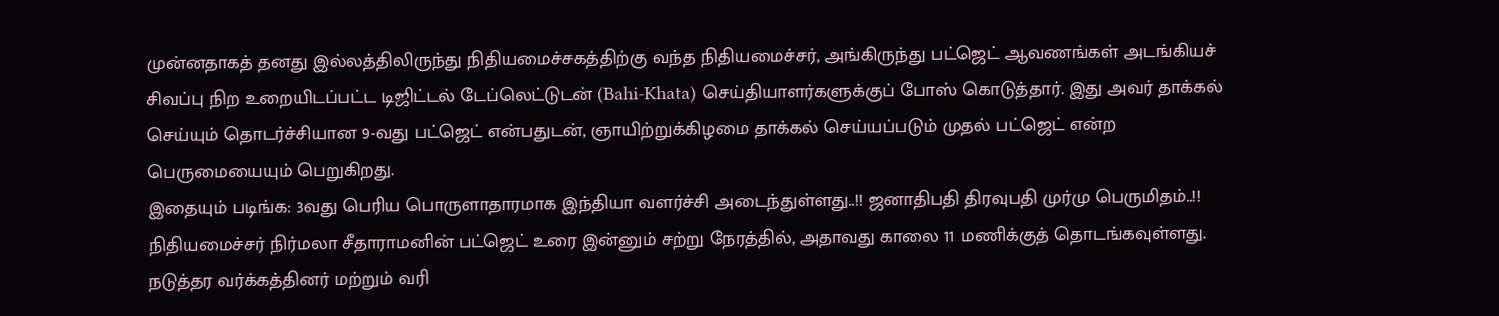முன்னதாகத் தனது இல்லத்திலிருந்து நிதியமைச்சகத்திற்கு வந்த நிதியமைச்சர், அங்கிருந்து பட்ஜெட் ஆவணங்கள் அடங்கியச் சிவப்பு நிற உறையிடப்பட்ட டிஜிட்டல் டேப்லெட்டுடன் (Bahi-Khata) செய்தியாளர்களுக்குப் போஸ் கொடுத்தார். இது அவர் தாக்கல் செய்யும் தொடர்ச்சியான 9-வது பட்ஜெட் என்பதுடன், ஞாயிற்றுக்கிழமை தாக்கல் செய்யப்படும் முதல் பட்ஜெட் என்ற பெருமையையும் பெறுகிறது.
இதையும் படிங்க: 3வது பெரிய பொருளாதாரமாக இந்தியா வளர்ச்சி அடைந்துள்ளது..!! ஜனாதிபதி திரவுபதி முர்மு பெருமிதம்..!!
நிதியமைச்சர் நிர்மலா சீதாராமனின் பட்ஜெட் உரை இன்னும் சற்று நேரத்தில், அதாவது காலை 11 மணிக்குத் தொடங்கவுள்ளது. நடுத்தர வர்க்கத்தினர் மற்றும் வரி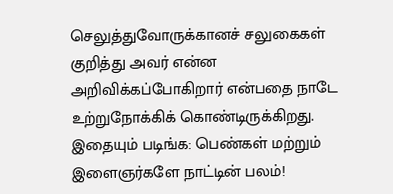செலுத்துவோருக்கானச் சலுகைகள் குறித்து அவர் என்ன அறிவிக்கப்போகிறார் என்பதை நாடே உற்றுநோக்கிக் கொண்டிருக்கிறது.
இதையும் படிங்க: பெண்கள் மற்றும் இளைஞர்களே நாட்டின் பலம்!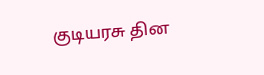குடியரசு தின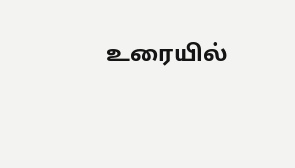உரையில்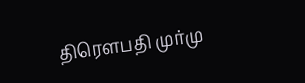திரௌபதி முர்மு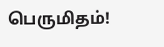பெருமிதம்!